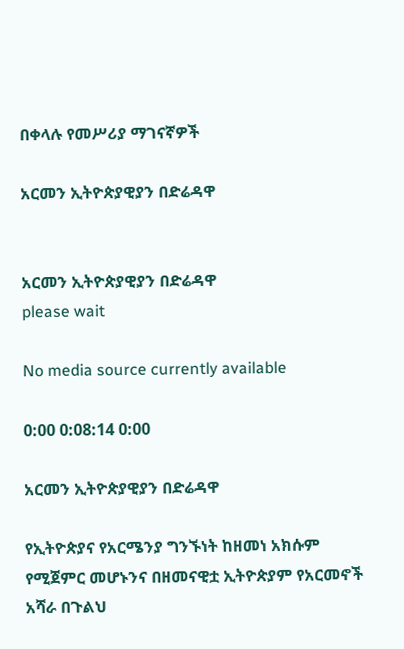በቀላሉ የመሥሪያ ማገናኛዎች

አርመን ኢትዮጵያዊያን በድሬዳዋ


አርመን ኢትዮጵያዊያን በድሬዳዋ
please wait

No media source currently available

0:00 0:08:14 0:00

አርመን ኢትዮጵያዊያን በድሬዳዋ

የኢትዮጵያና የአርሜንያ ግንኙነት ከዘመነ አክሱም የሚጀምር መሆኑንና በዘመናዊቷ ኢትዮጵያም የአርመኖች አሻራ በጉልህ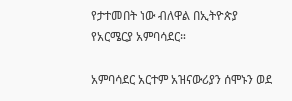የታተመበት ነው ብለዋል በኢትዮጵያ የአርሜርያ አምባሳደር።

አምባሳደር አርተም አዝናውሪያን ሰሞኑን ወደ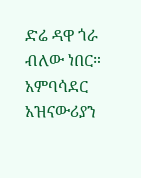ድሬ ዳዋ ጎራ ብለው ነበር። አምባሳደር አዝናውሪያን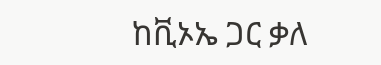ከቪኦኤ ጋር ቃለ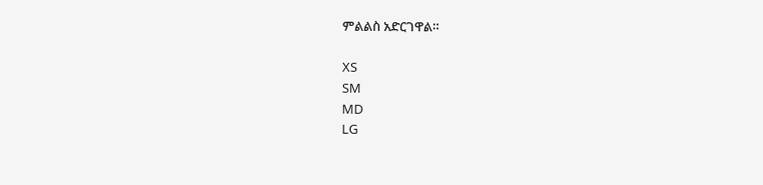ምልልስ አድርገዋል።

XS
SM
MD
LG